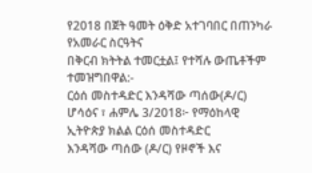የ2018 በጀት ዓመት ዕቅድ አተገባበር በጠንካራ የአመራር ስርዓትና
በቅርብ ክትትል ተመርቷል፤ የተሻሉ ውጤቶችም ተመዝግበዋል:-
ርዕሰ መስተዳድር እንዳሻው ጣሰው(ዶ/ር)
ሆሳዕና ፣ ሐምሌ 3/2018፦ የማዕከላዊ ኢትዮጵያ ክልል ርዕሰ መስተዳድር
እንዳሻው ጣሰው (ዶ/ር) የዞኖች እና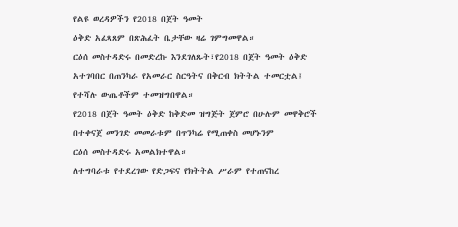የልዩ ወረዳዎችን የ2018 በጀት ዓመት
ዕቅድ አፈጻጸም በጽሕፈት ቤታቸው ዛሬ ገምግመዋል።
ርዕሰ መስተዳድሩ በመድረኩ እንደገለጹት፣የ2018 በጀት ዓመት ዕቅድ
አተገባበር በጠንካራ የአመራር ስርዓትና በቅርብ ክትትል ተመርቷል፤
የተሻሉ ውጤቶችም ተመዝግበዋል።
የ2018 በጀት ዓመት ዕቅድ ከቅድመ ዝግጅት ጀምሮ በሁሉም መዋቅሮች
በተቀናጀ መንገድ መመራቱም በጥንካሬ የሚጠቀስ መሆኑንም
ርዕሰ መስተዳድሩ አመልክተዋል።
ለተግባራቱ የተደረገው የድጋፍና የክትትል ሥራም የተጠናከረ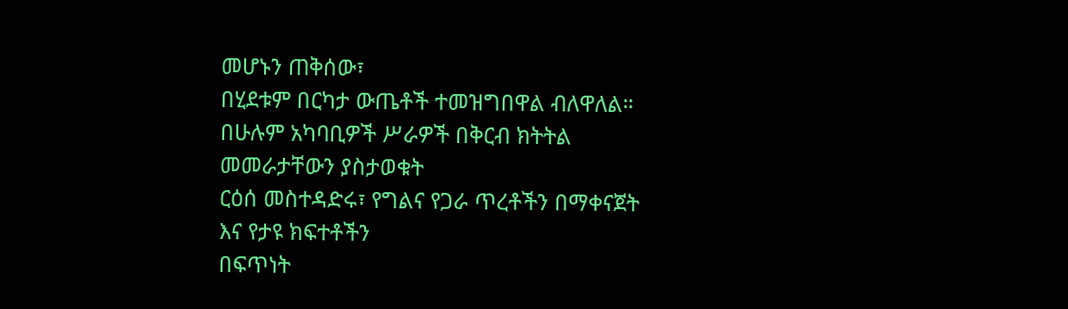መሆኑን ጠቅሰው፣
በሂደቱም በርካታ ውጤቶች ተመዝግበዋል ብለዋለል።
በሁሉም አካባቢዎች ሥራዎች በቅርብ ክትትል መመራታቸውን ያስታወቁት
ርዕሰ መስተዳድሩ፣ የግልና የጋራ ጥረቶችን በማቀናጀት እና የታዩ ክፍተቶችን
በፍጥነት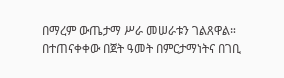በማረም ውጤታማ ሥራ መሠራቱን ገልጸዋል።
በተጠናቀቀው በጀት ዓመት በምርታማነትና በገቢ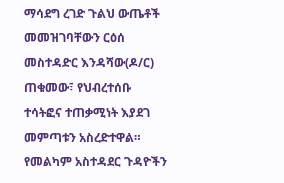ማሳደግ ረገድ ጉልህ ውጤቶች
መመዝገባቸውን ርዕሰ መስተዳድር እንዳሻው(ዶ/ር) ጠቁመው፣ የህብረተሰቡ
ተሳትፎና ተጠቃሚነት እያደገ መምጣቱን አስረድተዋል።
የመልካም አስተዳደር ጉዳዮችን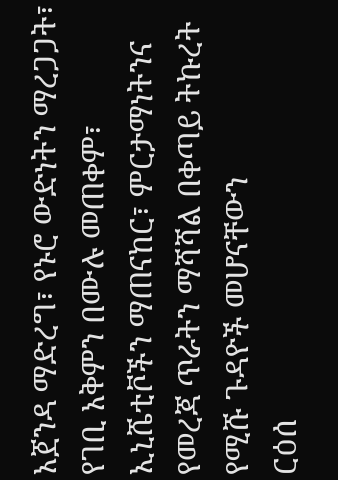አጀንዳ ማድረግ፣ የኑሮ ውድነትን ማረጋጋት፣
የገቢ አቅምን በሙሉ መጠቀም፣ ኢኒሼቲቮችን ማጠናከር፣ ምርታማነትንና
የመረጃ ጥራትን ማሻሻል በቀጣይ ትኩረት የሚሹ ጉዳዮች መሆናቸውን
ርዕሰ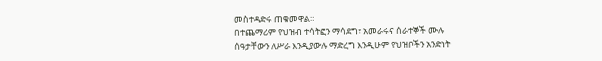መስተዳድሩ ጠቁመዋል።
በተጨማሪም የህዝብ ተሳትፎን ማሳደግ፣ አመራሩና ሰራተኞች ሙሉ
ሰዓታቸውን ለሥራ እንዲያውሉ ማድረግ እንዲሁም የህዝቦችን አንድነት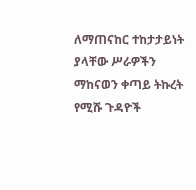ለማጠናከር ተከታታይነት ያላቸው ሥራዎችን ማከናወን ቀጣይ ትኩረት
የሚሹ ጉዳዮች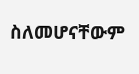ስለመሆናቸውም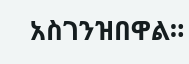አስገንዝበዋል።